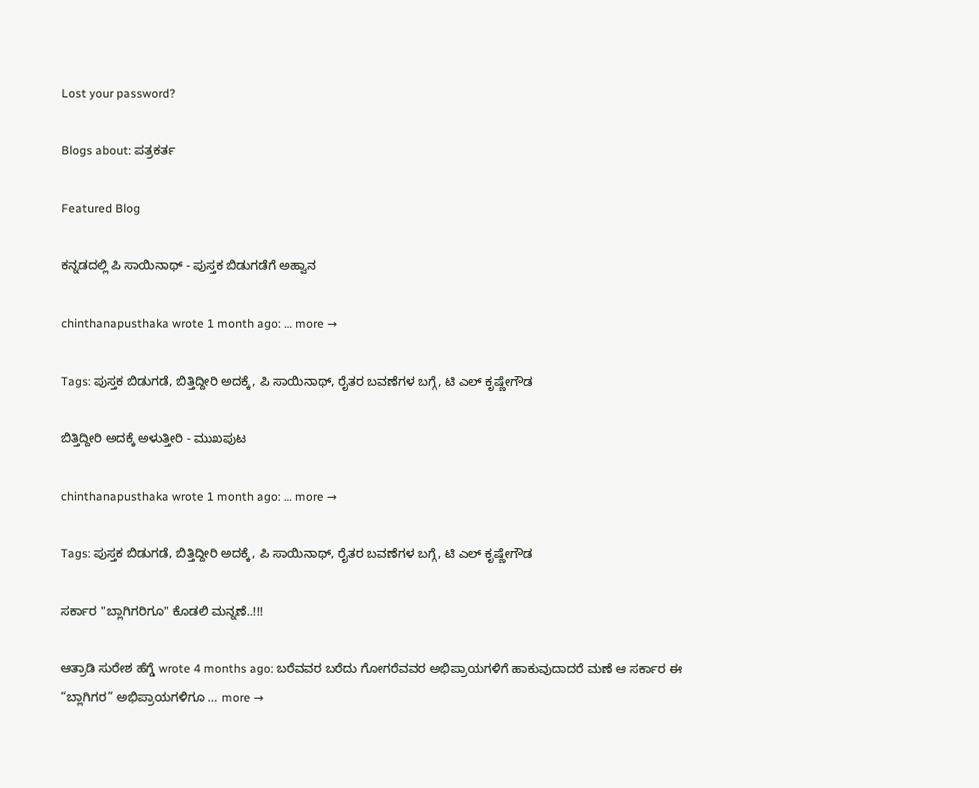Lost your password?

Blogs about: ಪತ್ರಕರ್ತ

Featured Blog

ಕನ್ನಡದಲ್ಲಿ ಪಿ ಸಾಯಿನಾಥ್ - ಪುಸ್ತಕ ಬಿಡುಗಡೆಗೆ ಅಹ್ವಾನ

chinthanapusthaka wrote 1 month ago: … more →

Tags: ಪುಸ್ತಕ ಬಿಡುಗಡೆ, ಬಿತ್ತಿದ್ದೀರಿ ಅದಕ್ಕೆ, ಪಿ ಸಾಯಿನಾಥ್, ರೈತರ ಬವಣೆಗಳ ಬಗ್ಗೆ, ಟಿ ಎಲ್ ಕೃಷ್ಣೇಗೌಡ

ಬಿತ್ತಿದ್ದೀರಿ ಅದಕ್ಕೆ ಅಳುತ್ತೀರಿ - ಮುಖಪುಟ

chinthanapusthaka wrote 1 month ago: … more →

Tags: ಪುಸ್ತಕ ಬಿಡುಗಡೆ, ಬಿತ್ತಿದ್ದೀರಿ ಅದಕ್ಕೆ, ಪಿ ಸಾಯಿನಾಥ್, ರೈತರ ಬವಣೆಗಳ ಬಗ್ಗೆ, ಟಿ ಎಲ್ ಕೃಷ್ಣೇಗೌಡ

ಸರ್ಕಾರ "ಬ್ಲಾಗಿಗರಿಗೂ" ಕೊಡಲಿ ಮನ್ನಣೆ..!!!

ಆತ್ರಾಡಿ ಸುರೇಶ ಹೆಗ್ಡೆ wrote 4 months ago: ಬರೆವವರ ಬರೆದು ಗೋಗರೆವವರ ಅಭಿಪ್ರಾಯಗಳಿಗೆ ಹಾಕುವುದಾದರೆ ಮಣೆ ಆ ಸರ್ಕಾರ ಈ “ಬ್ಲಾಗಿಗರ” ಅಭಿಪ್ರಾಯಗಳಿಗೂ … more →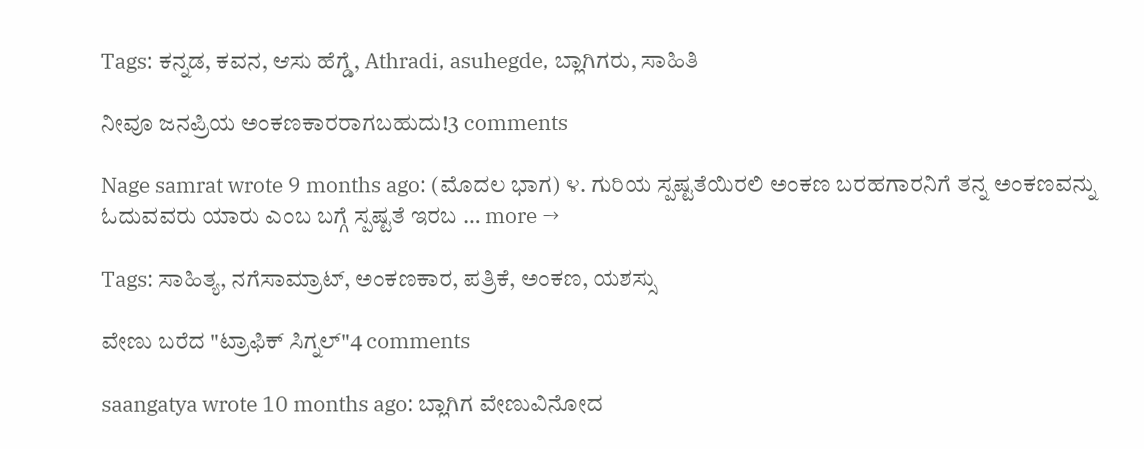Tags: ಕನ್ನಡ, ಕವನ, ಆಸು ಹೆಗ್ಡೆ, Athradi, asuhegde, ಬ್ಲಾಗಿಗರು, ಸಾಹಿತಿ

ನೀವೂ ಜನಪ್ರಿಯ ಅಂಕಣಕಾರರಾಗಬಹುದು!3 comments

Nage samrat wrote 9 months ago: (ಮೊದಲ ಭಾಗ) ೪. ಗುರಿಯ ಸ್ಪಷ್ಟತೆಯಿರಲಿ ಅಂಕಣ ಬರಹಗಾರನಿಗೆ ತನ್ನ ಅಂಕಣವನ್ನು ಓದುವವರು ಯಾರು ಎಂಬ ಬಗ್ಗೆ ಸ್ಪಷ್ಟತೆ ಇರಬ … more →

Tags: ಸಾಹಿತ್ಯ, ನಗೆಸಾಮ್ರಾಟ್, ಅಂಕಣಕಾರ, ಪತ್ರಿಕೆ, ಅಂಕಣ, ಯಶಸ್ಸು

ವೇಣು ಬರೆದ "ಟ್ರಾಫಿಕ್ ಸಿಗ್ನಲ್"4 comments

saangatya wrote 10 months ago: ಬ್ಲಾಗಿಗ ವೇಣುವಿನೋದ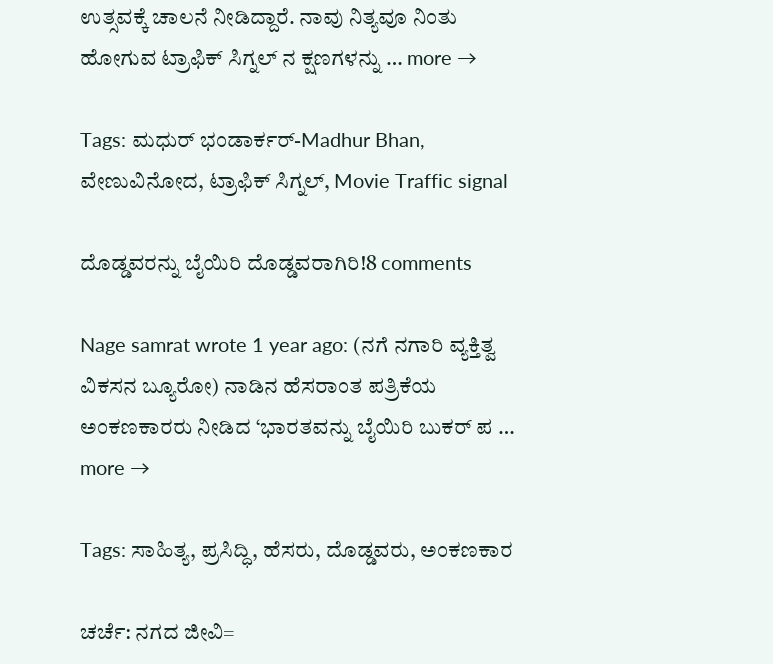ಉತ್ಸವಕ್ಕೆ ಚಾಲನೆ ನೀಡಿದ್ದಾರೆ. ನಾವು ನಿತ್ಯವೂ ನಿಂತು ಹೋಗುವ ಟ್ರಾಫಿಕ್ ಸಿಗ್ನಲ್ ನ ಕ್ಷಣಗಳನ್ನು … more →

Tags: ಮಧುರ್ ಭಂಡಾರ್ಕರ್-Madhur Bhan, ವೇಣುವಿನೋದ, ಟ್ರಾಫಿಕ್ ಸಿಗ್ನಲ್, Movie Traffic signal

ದೊಡ್ಡವರನ್ನು ಬೈಯಿರಿ ದೊಡ್ಡವರಾಗಿರಿ!8 comments

Nage samrat wrote 1 year ago: (ನಗೆ ನಗಾರಿ ವ್ಯಕ್ತಿತ್ವ ವಿಕಸನ ಬ್ಯೂರೋ) ನಾಡಿನ ಹೆಸರಾಂತ ಪತ್ರಿಕೆಯ ಅಂಕಣಕಾರರು ನೀಡಿದ ‘ಭಾರತವನ್ನು ಬೈಯಿರಿ ಬುಕರ್ ಪ … more →

Tags: ಸಾಹಿತ್ಯ, ಪ್ರಸಿದ್ಧಿ, ಹೆಸರು, ದೊಡ್ಡವರು, ಅಂಕಣಕಾರ

ಚರ್ಚೆ: ನಗದ ಜೀವಿ=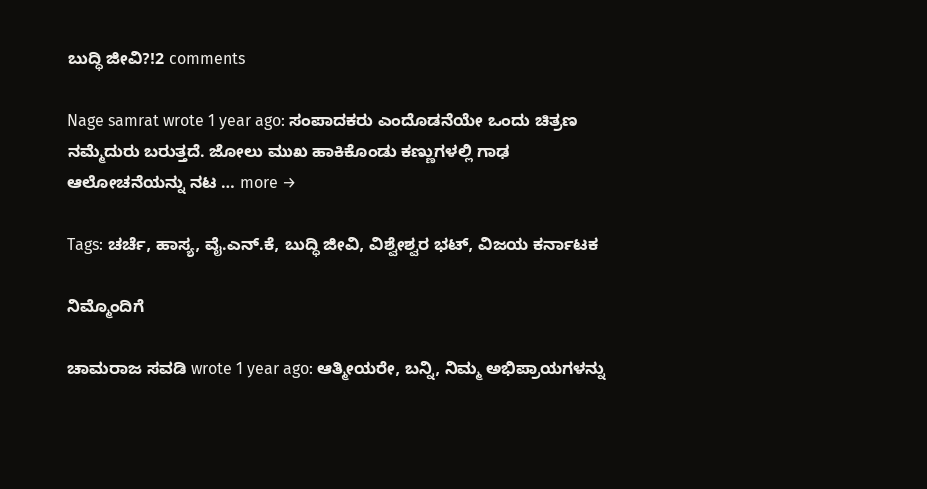ಬುದ್ಧಿ ಜೀವಿ?!2 comments

Nage samrat wrote 1 year ago: ಸಂಪಾದಕರು ಎಂದೊಡನೆಯೇ ಒಂದು ಚಿತ್ರಣ ನಮ್ಮೆದುರು ಬರುತ್ತದೆ. ಜೋಲು ಮುಖ ಹಾಕಿಕೊಂಡು ಕಣ್ಣುಗಳಲ್ಲಿ ಗಾಢ ಆಲೋಚನೆಯನ್ನು ನಟ … more →

Tags: ಚರ್ಚೆ, ಹಾಸ್ಯ, ವೈ.ಎನ್.ಕೆ, ಬುದ್ಧಿ ಜೀವಿ, ವಿಶ್ವೇಶ್ವರ ಭಟ್, ವಿಜಯ ಕರ್ನಾಟಕ

ನಿಮ್ಮೊಂದಿಗೆ

ಚಾಮರಾಜ ಸವಡಿ wrote 1 year ago: ಆತ್ಮೀಯರೇ, ಬನ್ನಿ, ನಿಮ್ಮ ಅಭಿಪ್ರಾಯಗಳನ್ನು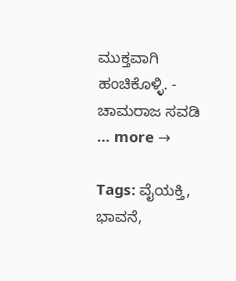ಮುಕ್ತವಾಗಿ ಹಂಚಿಕೊಳ್ಳಿ. - ಚಾಮರಾಜ ಸವಡಿ … more →

Tags: ವೈಯಕ್ತಿ, ಭಾವನೆ,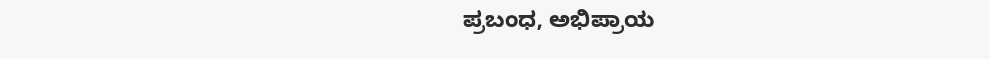ಪ್ರಬಂಧ, ಅಭಿಪ್ರಾಯ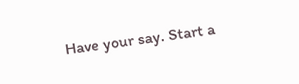Have your say. Start a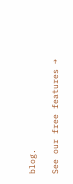blog.

See our free features →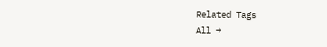Related Tags
All →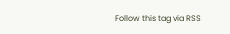Follow this tag via RSS